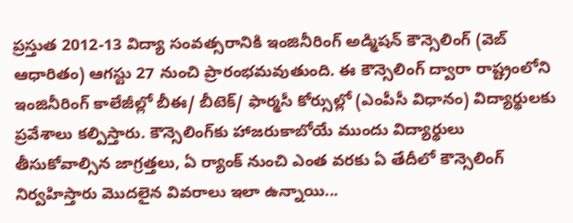ప్రస్తుత 2012-13 విద్యా సంవత్సరానికి ఇంజినీరింగ్ అడ్మిషన్ కౌన్సెలింగ్ (వెబ్ ఆధారితం) ఆగస్టు 27 నుంచి ప్రారంభమవుతుంది. ఈ కౌన్సెలింగ్ ద్వారా రాష్ట్రంలోని ఇంజినీరింగ్ కాలేజీల్లో బీఈ/ బీటెక్/ ఫార్మసీ కోర్సుల్లో (ఎంపీసీ విధానం) విద్యార్థులకు ప్రవేశాలు కల్పిస్తారు. కౌన్సెలింగ్‌కు హాజరుకాబోయే ముందు విద్యార్థులు తీసుకోవాల్సిన జాగ్రత్తలు, ఏ ర్యాంక్ నుంచి ఎంత వరకు ఏ తేదీలో కౌన్సెలింగ్ నిర్వహిస్తారు మొదలైన వివరాలు ఇలా ఉన్నాయి...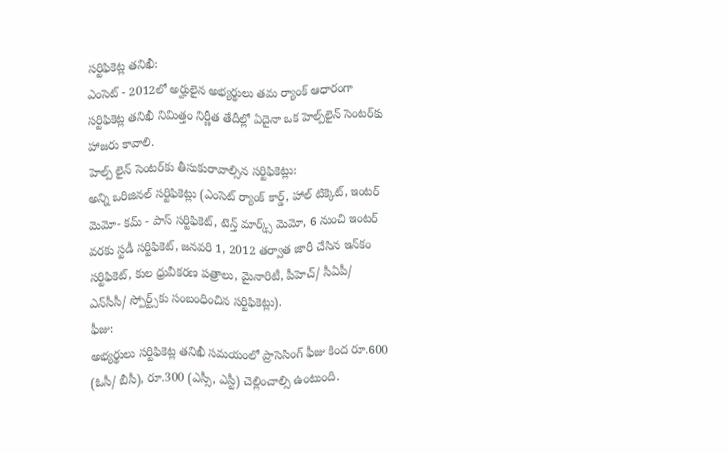సర్టిఫికెట్ల తనిఖీ:
ఎంసెట్ - 2012లో అర్హులైన అభ్యర్థులు తమ ర్యాంక్ ఆధారంగా సర్టిఫికెట్ల తనిఖీ నిమిత్తం నిర్ణీత తేదీల్లో ఏదైనా ఒక హెల్ప్‌లైన్ సెంటర్‌కు హాజరు కావాలి.
హెల్ప్ లైన్ సెంటర్‌కు తీసుకురావాల్సిన సర్టిఫికెట్లు:
అన్ని ఒరిజినల్ సర్టిఫికెట్లు (ఎంసెట్ ర్యాంక్ కార్డ్, హాల్ టిక్కెట్, ఇంటర్ మెమో- కమ్ - పాస్ సర్టిఫికెట్, టెన్త్ మార్క్స్ మెమో, 6 నుంచి ఇంటర్ వరకు స్టడీ సర్టిఫికెట్, జనవరి 1, 2012 తర్వాత జారీ చేసిన ఇన్‌కం సర్టిఫికెట్, కుల ధ్రువీకరణ పత్రాలు, మైనారిటీ, పీహెచ్/ సీఏపీ/ ఎన్‌సీసీ/ స్పోర్ట్స్‌కు సంబంధించిన సర్టిఫికెట్లు).
ఫీజు:
అభ్యర్థులు సర్టిఫికెట్ల తనిఖీ సమయంలో ప్రాసెసింగ్ ఫీజు కింద రూ.600 (ఓసీ/ బీసీ), రూ.300 (ఎస్సీ, ఎస్టీ) చెల్లించాల్సి ఉంటుంది.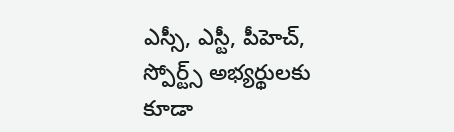ఎస్సీ, ఎస్టీ, పీహెచ్, స్పోర్ట్స్ అభ్యర్థులకు కూడా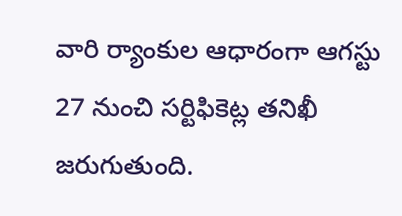వారి ర్యాంకుల ఆధారంగా ఆగస్టు 27 నుంచి సర్టిఫికెట్ల తనిఖీ జరుగుతుంది.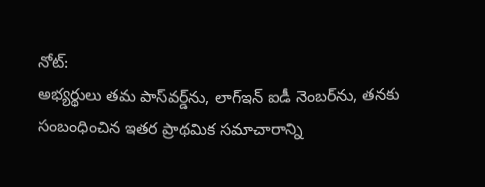నోట్:
అభ్యర్థులు తమ పాస్‌వర్డ్‌ను, లాగ్ఇన్ ఐడీ నెంబర్‌ను, తనకు సంబంధించిన ఇతర ప్రాథమిక సమాచారాన్ని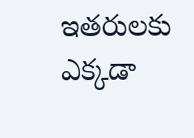ఇతరులకు ఎక్కడా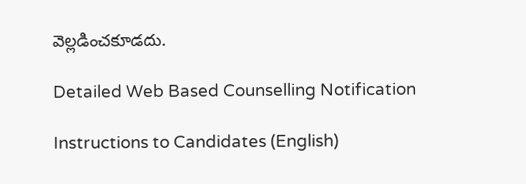వెల్లడించకూడదు.

Detailed Web Based Counselling Notification

Instructions to Candidates (English)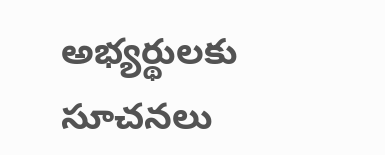అభ్యర్థులకు సూచనలు